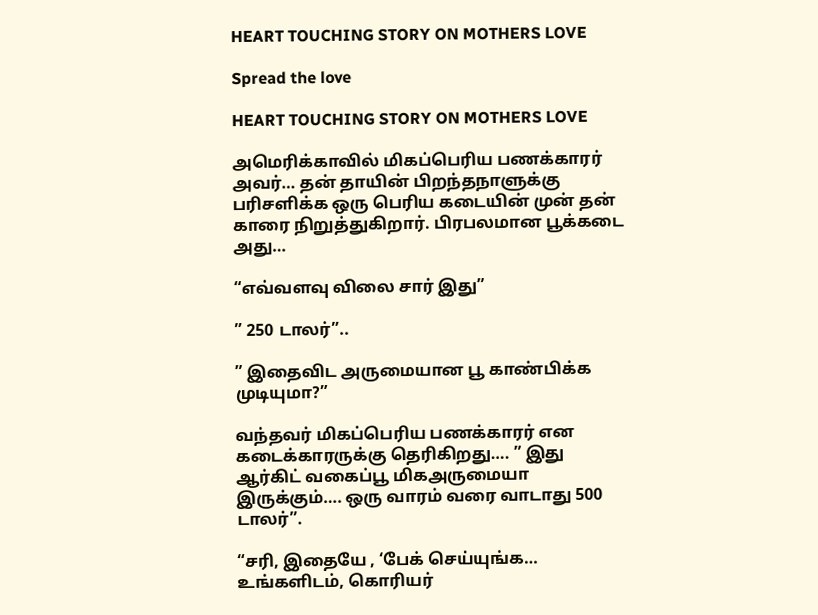HEART TOUCHING STORY ON MOTHERS LOVE

Spread the love

HEART TOUCHING STORY ON MOTHERS LOVE

அமெரிக்காவில் மிகப்பெரிய பணக்காரர் அவர்… தன் தாயின் பிறந்தநாளுக்கு பரிசளிக்க ஒரு பெரிய கடையின் முன் தன் காரை நிறுத்துகிறார். பிரபலமான பூக்கடை அது…

“எவ்வளவு விலை சார் இது”

” 250 டாலர்”..

” இதைவிட அருமையான பூ காண்பிக்க முடியுமா?”

வந்தவர் மிகப்பெரிய பணக்காரர் என கடைக்காரருக்கு தெரிகிறது…. ” இது ஆர்கிட் வகைப்பூ மிகஅருமையா இருக்கும்…. ஒரு வாரம் வரை வாடாது 500 டாலர்”.

“சரி, இதையே , ‘பேக் செய்யுங்க…
உங்களிடம், கொரியர்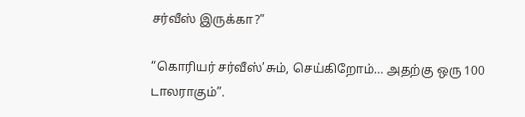சர்வீஸ் இருக்கா?”

“கொரியர் சர்வீஸ்’சும், செய்கிறோம்… அதற்கு ஒரு 100 டாலராகும்”.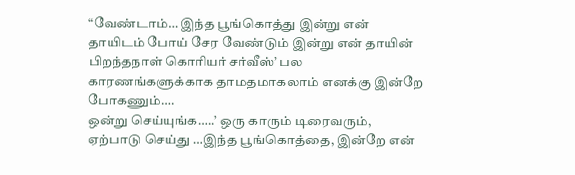“வேண்டாம்… இந்த பூங்கொத்து இன்று என் தாயிடம் போய் சேர வேண்டும் இன்று என் தாயின் பிறந்தநாள் கொரியர் சர்வீஸ்’ பல காரணங்களுக்காக தாமதமாகலாம் எனக்கு இன்றே போகணும்….
ஒன்று செய்யுங்க…..’ ஒரு காரும் டிரைவரும், ஏற்பாடு செய்து …இந்த பூங்கொத்தை, இன்றே என்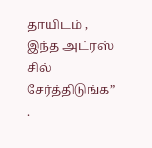தாயிடம் , இந்த அட்ரஸ் சில் சேர்த்திடுங்க”
.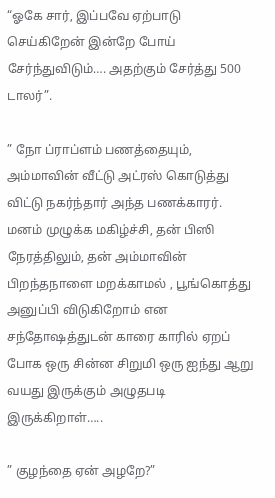“ஓகே சார், இப்பவே ஏற்பாடு செய்கிறேன் இன்றே போய் சேர்ந்துவிடும்…. அதற்கும் சேர்த்து 500 டாலர்”.

” நோ ப்ராப்ளம் பணத்தையும், அம்மாவின் வீட்டு அட்ரஸ் கொடுத்து விட்டு நகர்ந்தார் அந்த பணக்காரர். மனம் முழுக்க மகிழ்ச்சி, தன் பிஸி நேரத்திலும், தன் அம்மாவின் பிறந்தநாளை மறக்காமல் , பூங்கொத்து அனுப்பி விடுகிறோம் என சந்தோஷத்துடன் காரை காரில் ஏறப் போக ஒரு சின்ன சிறுமி ஒரு ஐந்து ஆறு வயது இருக்கும் அழுதபடி இருக்கிறாள்…..

” குழந்தை ஏன் அழறே?”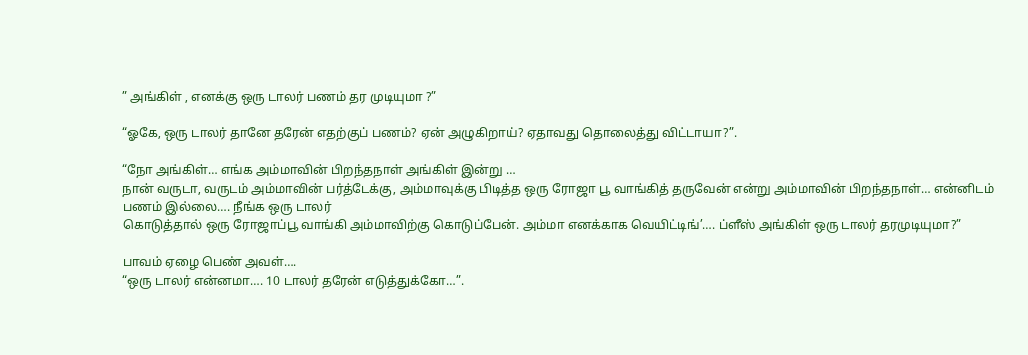” அங்கிள் , எனக்கு ஒரு டாலர் பணம் தர முடியுமா ?”

“ஓகே, ஒரு டாலர் தானே தரேன் எதற்குப் பணம்? ஏன் அழுகிறாய்? ஏதாவது தொலைத்து விட்டாயா?”.

“நோ அங்கிள்… எங்க அம்மாவின் பிறந்தநாள் அங்கிள் இன்று …
நான் வருடா, வருடம் அம்மாவின் பர்த்டேக்கு, அம்மாவுக்கு பிடித்த ஒரு ரோஜா பூ வாங்கித் தருவேன் என்று அம்மாவின் பிறந்தநாள்… என்னிடம்
பணம் இல்லை…. நீங்க ஒரு டாலர்
கொடுத்தால் ஒரு ரோஜாப்பூ வாங்கி அம்மாவிற்கு கொடுப்பேன். அம்மா எனக்காக வெயிட்டிங்’…. ப்ளீஸ் அங்கிள் ஒரு டாலர் தரமுடியுமா?”

பாவம் ஏழை பெண் அவள்….
“ஒரு டாலர் என்னமா…. 10 டாலர் தரேன் எடுத்துக்கோ…”.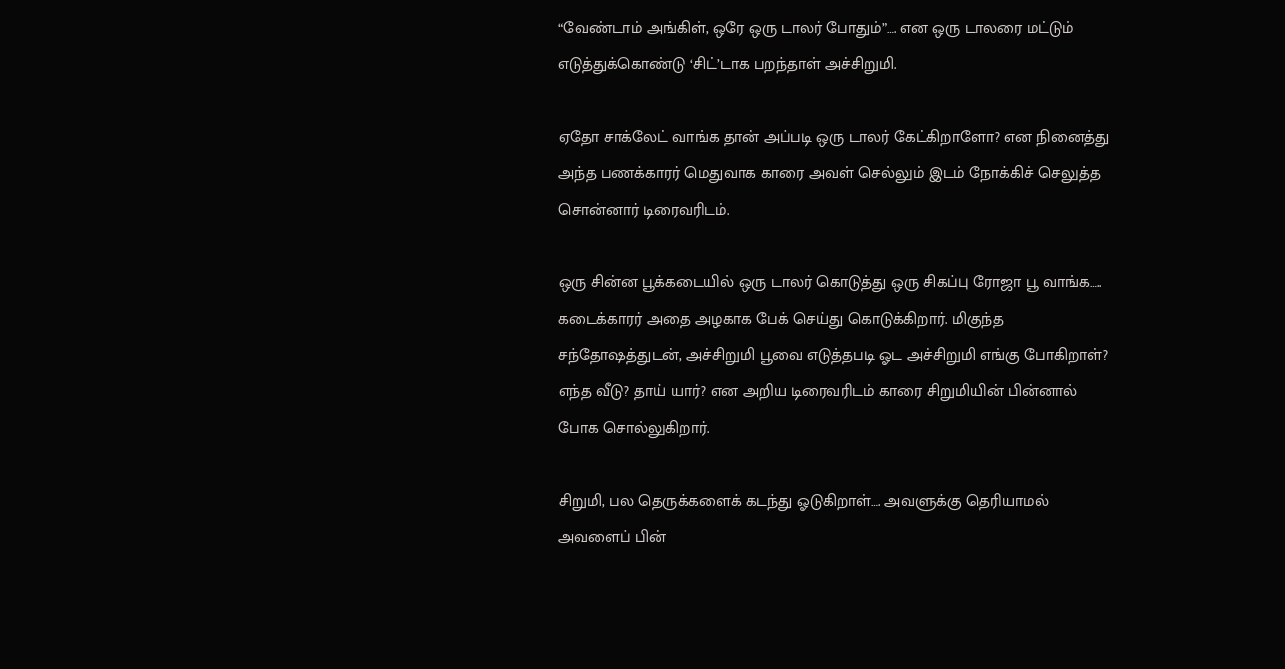“வேண்டாம் அங்கிள், ஒரே ஒரு டாலர் போதும்”…. என ஒரு டாலரை மட்டும் எடுத்துக்கொண்டு ‘சிட்’டாக பறந்தாள் அச்சிறுமி.

ஏதோ சாக்லேட் வாங்க தான் அப்படி ஒரு டாலர் கேட்கிறாளோ? என நினைத்து அந்த பணக்காரர் மெதுவாக காரை அவள் செல்லும் இடம் நோக்கிச் செலுத்த சொன்னார் டிரைவரிடம்.

ஒரு சின்ன பூக்கடையில் ஒரு டாலர் கொடுத்து ஒரு சிகப்பு ரோஜா பூ வாங்க….. கடைக்காரர் அதை அழகாக பேக் செய்து கொடுக்கிறார். மிகுந்த சந்தோஷத்துடன், அச்சிறுமி பூவை எடுத்தபடி ஓட அச்சிறுமி எங்கு போகிறாள்? எந்த வீடு? தாய் யார்? என அறிய டிரைவரிடம் காரை சிறுமியின் பின்னால் போக சொல்லுகிறார்.

சிறுமி, பல தெருக்களைக் கடந்து ஓடுகிறாள்…. அவளுக்கு தெரியாமல் அவளைப் பின்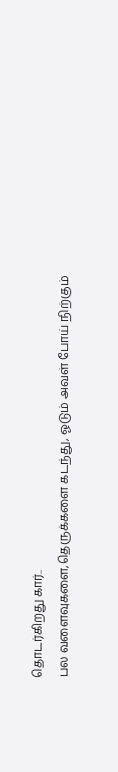தொடர்கிறது கார்..
பல வளைவுகளை,தெருக்களை கடந்து, ஓடும் அவள் போய் நிற்கும்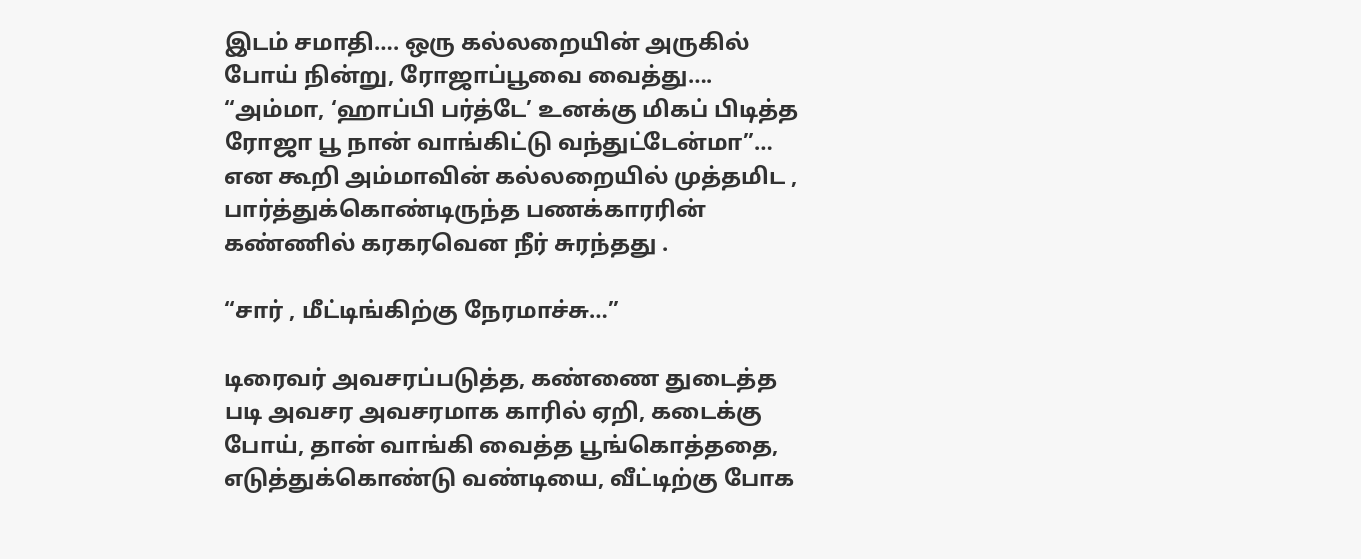இடம் சமாதி…. ஒரு கல்லறையின் அருகில் போய் நின்று, ரோஜாப்பூவை வைத்து…. “அம்மா, ‘ஹாப்பி பர்த்டே’ உனக்கு மிகப் பிடித்த ரோஜா பூ நான் வாங்கிட்டு வந்துட்டேன்மா”… என கூறி அம்மாவின் கல்லறையில் முத்தமிட , பார்த்துக்கொண்டிருந்த பணக்காரரின் கண்ணில் கரகரவென நீர் சுரந்தது .

“சார் , மீட்டிங்கிற்கு நேரமாச்சு…”

டிரைவர் அவசரப்படுத்த, கண்ணை துடைத்த படி அவசர அவசரமாக காரில் ஏறி, கடைக்கு போய், தான் வாங்கி வைத்த பூங்கொத்ததை, எடுத்துக்கொண்டு வண்டியை, வீட்டிற்கு போக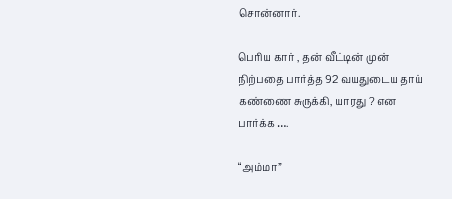சொன்னார்.

பெரிய கார் , தன் வீட்டின் முன் நிற்பதை பார்த்த 92 வயதுடைய தாய் கண்ணை சுருக்கி, யாரது ? என பார்க்க ….

“அம்மா”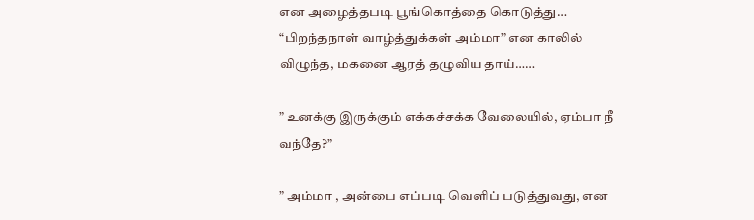என அழைத்தபடி பூங்கொத்தை கொடுத்து… “பிறந்தநாள் வாழ்த்துக்கள் அம்மா” என காலில் விழுந்த, மகனை ஆரத் தழுவிய தாய்……

” உனக்கு இருக்கும் எக்கச்சக்க வேலையில், ஏம்பா நீ வந்தே?”

” அம்மா , அன்பை எப்படி வெளிப் படுத்துவது, என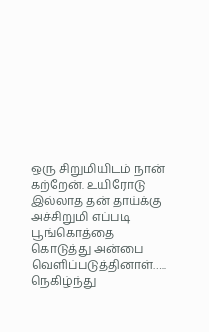ஒரு சிறுமியிடம் நான் கற்றேன். உயிரோடு இல்லாத தன் தாய்க்கு அச்சிறுமி எப்படி பூங்கொத்தை கொடுத்து அன்பை வெளிப்படுத்தினாள்….. நெகிழ்ந்து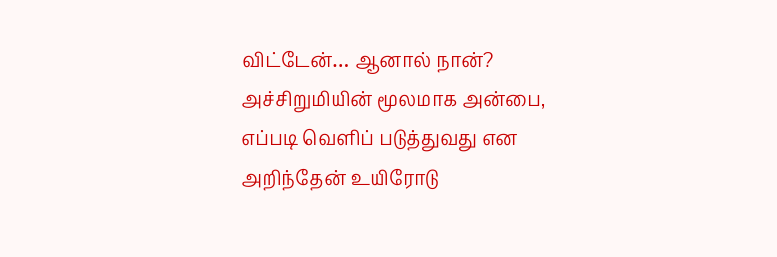விட்டேன்… ஆனால் நான்? அச்சிறுமியின் மூலமாக அன்பை, எப்படி வெளிப் படுத்துவது என அறிந்தேன் உயிரோடு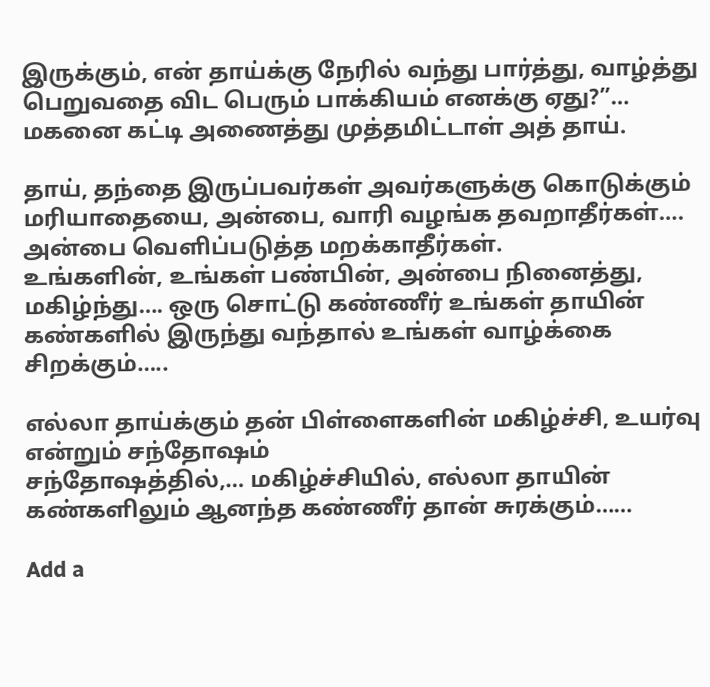இருக்கும், என் தாய்க்கு நேரில் வந்து பார்த்து, வாழ்த்து பெறுவதை விட பெரும் பாக்கியம் எனக்கு ஏது?”… மகனை கட்டி அணைத்து முத்தமிட்டாள் அத் தாய்.

தாய், தந்தை இருப்பவர்கள் அவர்களுக்கு கொடுக்கும் மரியாதையை, அன்பை, வாரி வழங்க தவறாதீர்கள்…. அன்பை வெளிப்படுத்த மறக்காதீர்கள்.
உங்களின், உங்கள் பண்பின், அன்பை நினைத்து, மகிழ்ந்து…. ஒரு சொட்டு கண்ணீர் உங்கள் தாயின் கண்களில் இருந்து வந்தால் உங்கள் வாழ்க்கை சிறக்கும்…..

எல்லா தாய்க்கும் தன் பிள்ளைகளின் மகிழ்ச்சி, உயர்வு என்றும் சந்தோஷம்
சந்தோஷத்தில்,… மகிழ்ச்சியில், எல்லா தாயின் கண்களிலும் ஆனந்த கண்ணீர் தான் சுரக்கும்……

Add a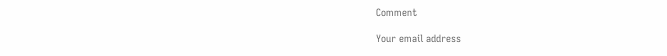Comment

Your email address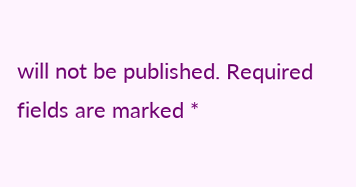will not be published. Required fields are marked *